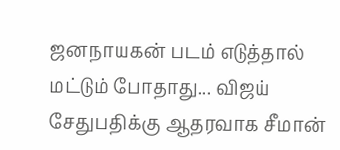ஜனநாயகன் படம் எடுத்தால் மட்டும் போதாது... விஜய் சேதுபதிக்கு ஆதரவாக சீமான்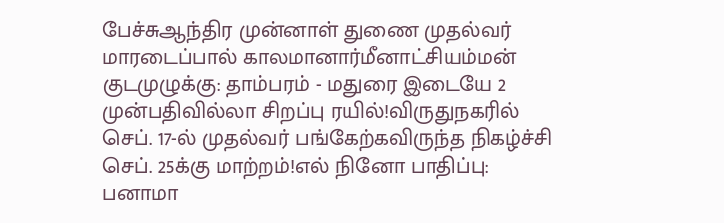பேச்சுஆந்திர முன்னாள் துணை முதல்வர் மாரடைப்பால் காலமானார்மீனாட்சியம்மன் குடமுழுக்கு: தாம்பரம் - மதுரை இடையே 2 முன்பதிவில்லா சிறப்பு ரயில்!விருதுநகரில் செப். 17-ல் முதல்வர் பங்கேற்கவிருந்த நிகழ்ச்சி செப். 25க்கு மாற்றம்!எல் நினோ பாதிப்பு: பனாமா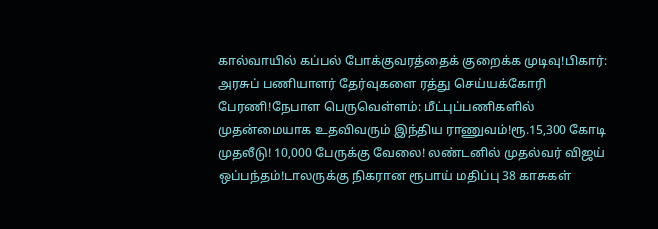கால்வாயில் கப்பல் போக்குவரத்தைக் குறைக்க முடிவு!பிகார்: அரசுப் பணியாளர் தேர்வுகளை ரத்து செய்யக்கோரி பேரணி!நேபாள பெருவெள்ளம்: மீட்புப்பணிகளில் முதன்மையாக உதவிவரும் இந்திய ராணுவம்!ரூ.15,300 கோடி முதலீடு! 10,000 பேருக்கு வேலை! லண்டனில் முதல்வர் விஜய் ஒப்பந்தம்!டாலருக்கு நிகரான ரூபாய் மதிப்பு 38 காசுகள்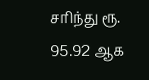சரிந்து ரூ. 95.92 ஆக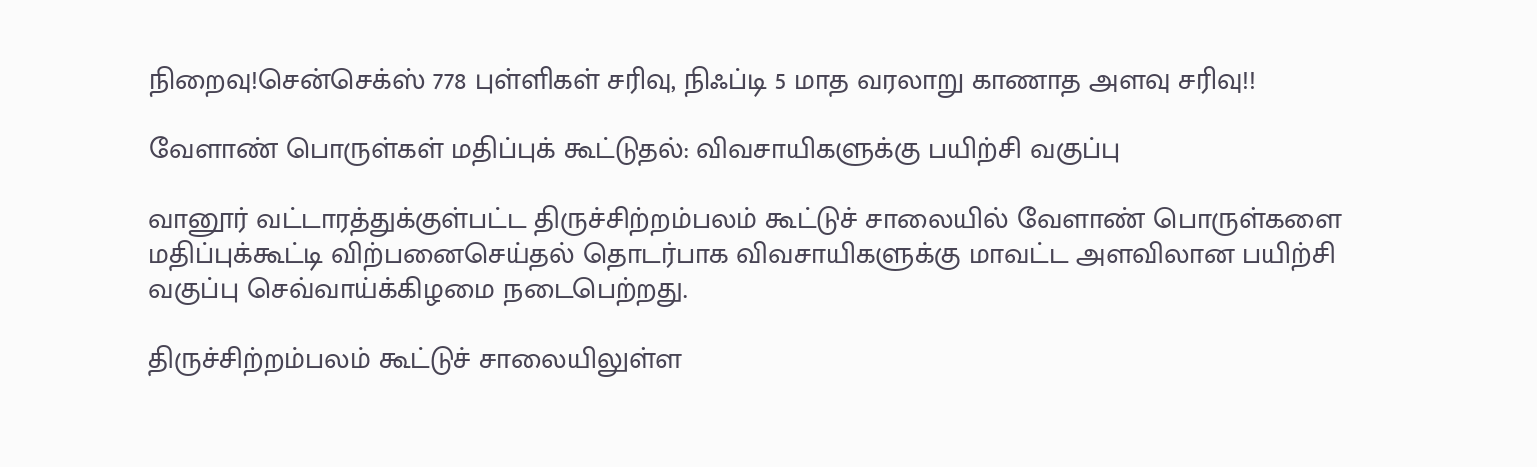நிறைவு!சென்செக்ஸ் 778 புள்ளிகள் சரிவு, நிஃப்டி 5 மாத வரலாறு காணாத அளவு சரிவு!!

வேளாண் பொருள்கள் மதிப்புக் கூட்டுதல்: விவசாயிகளுக்கு பயிற்சி வகுப்பு

வானூர் வட்டாரத்துக்குள்பட்ட திருச்சிற்றம்பலம் கூட்டுச் சாலையில் வேளாண் பொருள்களை மதிப்புக்கூட்டி விற்பனைசெய்தல் தொடர்பாக விவசாயிகளுக்கு மாவட்ட அளவிலான பயிற்சி வகுப்பு செவ்வாய்க்கிழமை நடைபெற்றது.

திருச்சிற்றம்பலம் கூட்டுச் சாலையிலுள்ள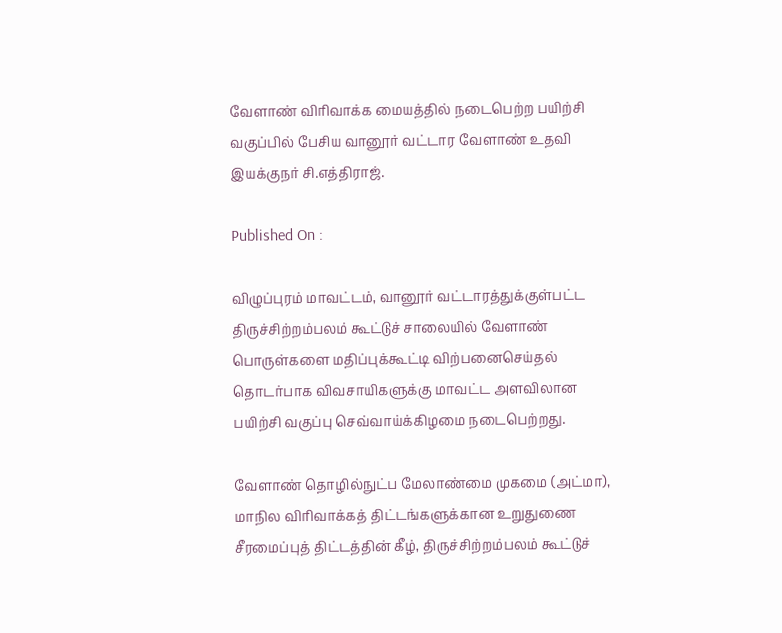வேளாண் விரிவாக்க மையத்தில் நடைபெற்ற பயிற்சி வகுப்பில் பேசிய வானூர் வட்டார வேளாண் உதவி இயக்குநர் சி.எத்திராஜ்.

Published On :

விழுப்புரம் மாவட்டம், வானூர் வட்டாரத்துக்குள்பட்ட திருச்சிற்றம்பலம் கூட்டுச் சாலையில் வேளாண் பொருள்களை மதிப்புக்கூட்டி விற்பனைசெய்தல் தொடர்பாக விவசாயிகளுக்கு மாவட்ட அளவிலான பயிற்சி வகுப்பு செவ்வாய்க்கிழமை நடைபெற்றது.

வேளாண் தொழில்நுட்ப மேலாண்மை முகமை (அட்மா), மாநில விரிவாக்கத் திட்டங்களுக்கான உறுதுணை சீரமைப்புத் திட்டத்தின் கீழ், திருச்சிற்றம்பலம் கூட்டுச்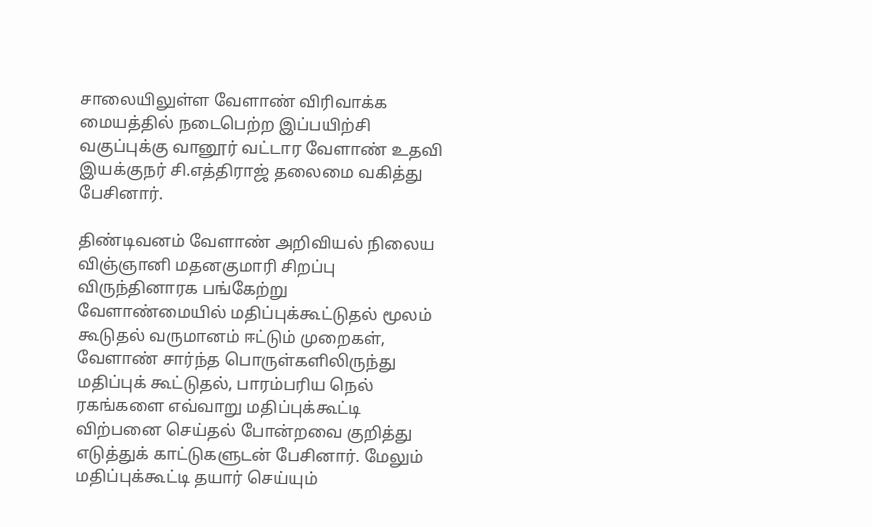சாலையிலுள்ள வேளாண் விரிவாக்க மையத்தில் நடைபெற்ற இப்பயிற்சி வகுப்புக்கு வானூர் வட்டார வேளாண் உதவி இயக்குநர் சி.எத்திராஜ் தலைமை வகித்து பேசினார்.

திண்டிவனம் வேளாண் அறிவியல் நிலைய விஞ்ஞானி மதனகுமாரி சிறப்பு விருந்தினாரக பங்கேற்று வேளாண்மையில் மதிப்புக்கூட்டுதல் மூலம் கூடுதல் வருமானம் ஈட்டும் முறைகள், வேளாண் சார்ந்த பொருள்களிலிருந்து மதிப்புக் கூட்டுதல், பாரம்பரிய நெல் ரகங்களை எவ்வாறு மதிப்புக்கூட்டி விற்பனை செய்தல் போன்றவை குறித்து எடுத்துக் காட்டுகளுடன் பேசினார். மேலும் மதிப்புக்கூட்டி தயார் செய்யும்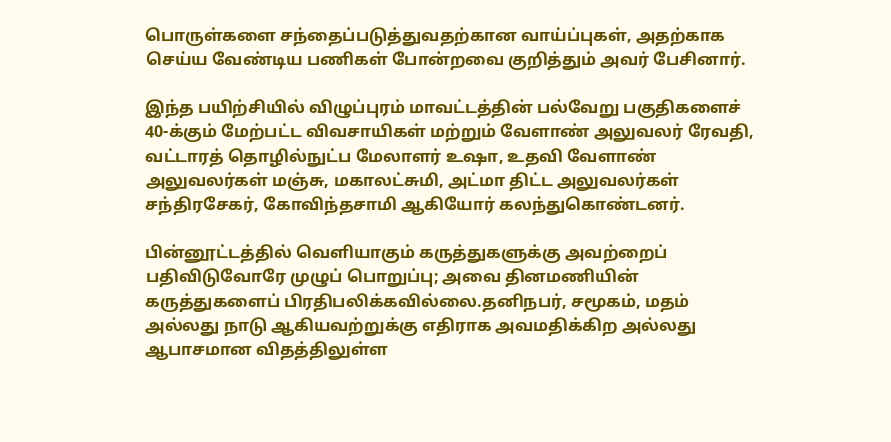பொருள்களை சந்தைப்படுத்துவதற்கான வாய்ப்புகள், அதற்காக செய்ய வேண்டிய பணிகள் போன்றவை குறித்தும் அவர் பேசினார்.

இந்த பயிற்சியில் விழுப்புரம் மாவட்டத்தின் பல்வேறு பகுதிகளைச் 40-க்கும் மேற்பட்ட விவசாயிகள் மற்றும் வேளாண் அலுவலர் ரேவதி, வட்டாரத் தொழில்நுட்ப மேலாளர் உஷா, உதவி வேளாண் அலுவலர்கள் மஞ்சு, மகாலட்சுமி, அட்மா திட்ட அலுவலர்கள் சந்திரசேகர், கோவிந்தசாமி ஆகியோர் கலந்துகொண்டனர்.

பின்னூட்டத்தில் வெளியாகும் கருத்துகளுக்கு அவற்றைப் பதிவிடுவோரே முழுப் பொறுப்பு; அவை தினமணியின் கருத்துகளைப் பிரதிபலிக்கவில்லை.தனிநபர், சமூகம், மதம் அல்லது நாடு ஆகியவற்றுக்கு எதிராக அவமதிக்கிற அல்லது ஆபாசமான விதத்திலுள்ள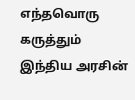எந்தவொரு கருத்தும் இந்திய அரசின்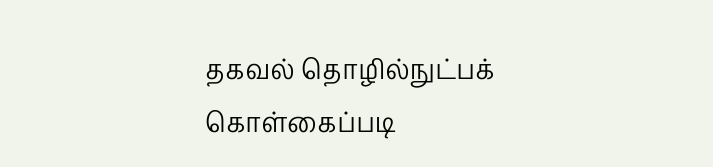தகவல் தொழில்நுட்பக் கொள்கைப்படி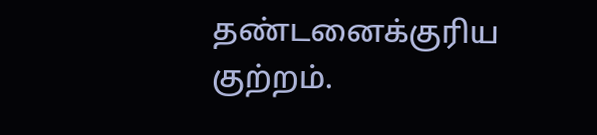தண்டனைக்குரிய குற்றம்.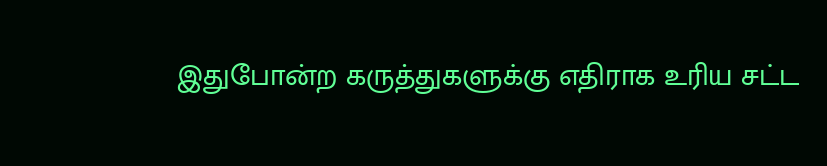இதுபோன்ற கருத்துகளுக்கு எதிராக உரிய சட்ட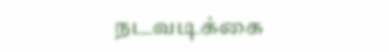நடவடிக்கை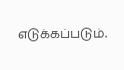எடுக்கப்படும்.